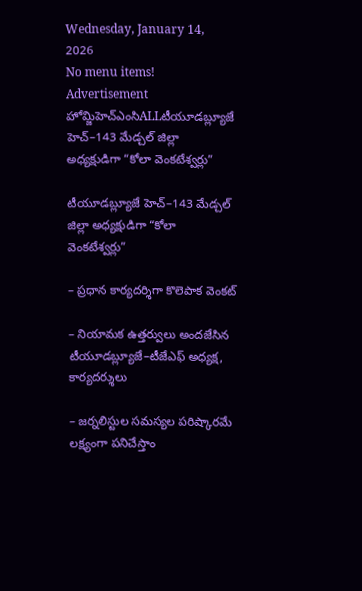Wednesday, January 14, 2026
No menu items!
Advertisement
హోమ్జిహెచ్ఎంసిALLటీయూడబ్ల్యూజే హెచ్–143 మేడ్చల్ జిల్లా అధ్యక్షుడిగా “కోలా వెంకటేశ్వర్లు”

టీయూడబ్ల్యూజే హెచ్–143 మేడ్చల్ జిల్లా అధ్యక్షుడిగా “కోలా వెంకటేశ్వర్లు”

– ప్రధాన కార్యదర్శిగా కొలెపాక వెంకట్

– నియామక ఉత్తర్వులు అందజేసిన టీయూడబ్ల్యూజే–టీజేఎఫ్ అధ్యక్ష, కార్యదర్శులు

– జర్నలిస్టుల సమస్యల పరిష్కారమే లక్ష్యంగా పనిచేస్తాం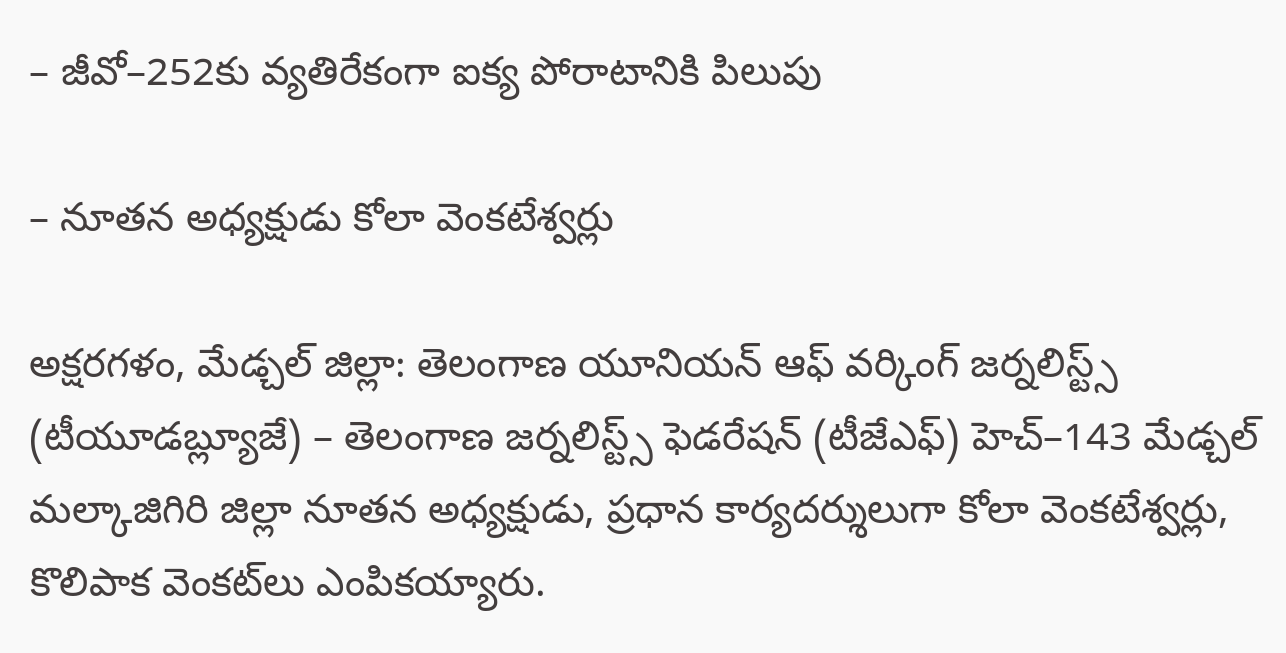– జీవో–252కు వ్యతిరేకంగా ఐక్య పోరాటానికి పిలుపు

– నూతన అధ్యక్షుడు కోలా వెంకటేశ్వర్లు

అక్షరగళం, మేడ్చల్ జిల్లా: తెలంగాణ యూనియన్ ఆఫ్ వర్కింగ్ జర్నలిస్ట్స్ (టీయూడబ్ల్యూజే) – తెలంగాణ జర్నలిస్ట్స్ ఫెడరేషన్ (టీజేఎఫ్) హెచ్–143 మేడ్చల్ మల్కాజిగిరి జిల్లా నూతన అధ్యక్షుడు, ప్రధాన కార్యదర్శులుగా కోలా వెంకటేశ్వర్లు, కొలిపాక వెంకట్‌లు ఎంపికయ్యారు.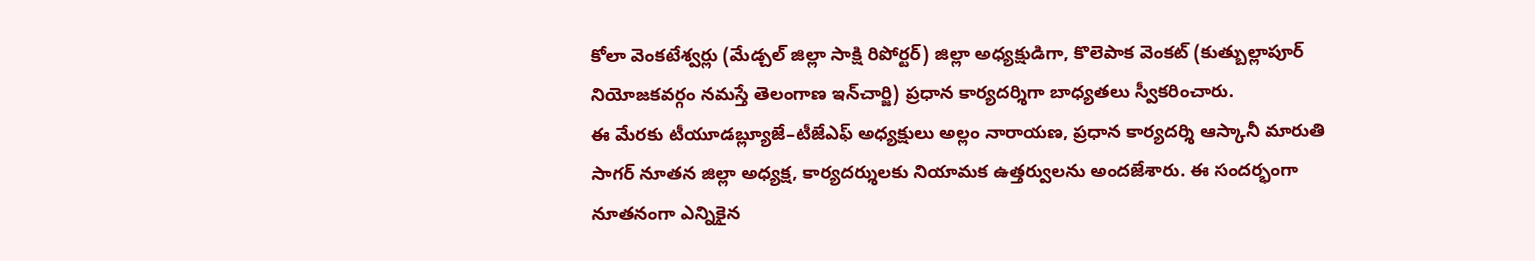కోలా వెంకటేశ్వర్లు (మేడ్చల్ జిల్లా సాక్షి రిపోర్టర్) జిల్లా అధ్యక్షుడిగా, కొలెపాక వెంకట్ (కుత్బుల్లాపూర్ నియోజకవర్గం నమస్తే తెలంగాణ ఇన్‌చార్జి) ప్రధాన కార్యదర్శిగా బాధ్యతలు స్వీకరించారు.
ఈ మేరకు టీయూడబ్ల్యూజే–టీజేఎఫ్ అధ్యక్షులు అల్లం నారాయణ, ప్రధాన కార్యదర్శి ఆస్కానీ మారుతి సాగర్ నూతన జిల్లా అధ్యక్ష, కార్యదర్శులకు నియామక ఉత్తర్వులను అందజేశారు. ఈ సందర్భంగా నూతనంగా ఎన్నికైన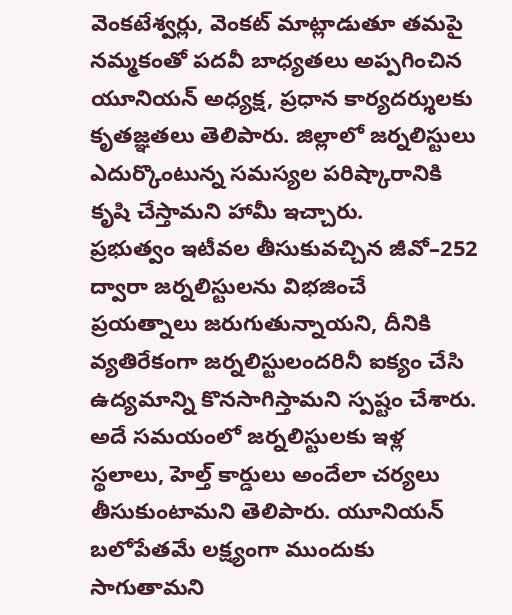వెంకటేశ్వర్లు, వెంకట్ మాట్లాడుతూ తమపై నమ్మకంతో పదవీ బాధ్యతలు అప్పగించిన యూనియన్ అధ్యక్ష, ప్రధాన కార్యదర్శులకు కృతజ్ఞతలు తెలిపారు. జిల్లాలో జర్నలిస్టులు ఎదుర్కొంటున్న సమస్యల పరిష్కారానికి కృషి చేస్తామని హామీ ఇచ్చారు.
ప్రభుత్వం ఇటీవల తీసుకువచ్చిన జీవో–252 ద్వారా జర్నలిస్టులను విభజించే ప్రయత్నాలు జరుగుతున్నాయని, దీనికి వ్యతిరేకంగా జర్నలిస్టులందరినీ ఐక్యం చేసి ఉద్యమాన్ని కొనసాగిస్తామని స్పష్టం చేశారు. అదే సమయంలో జర్నలిస్టులకు ఇళ్ల స్థలాలు, హెల్త్ కార్డులు అందేలా చర్యలు తీసుకుంటామని తెలిపారు. యూనియన్ బలోపేతమే లక్ష్యంగా ముందుకు సాగుతామని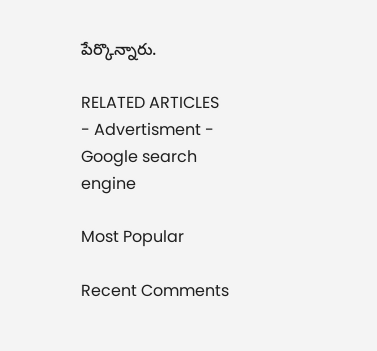పేర్కొన్నారు.

RELATED ARTICLES
- Advertisment -
Google search engine

Most Popular

Recent Comments